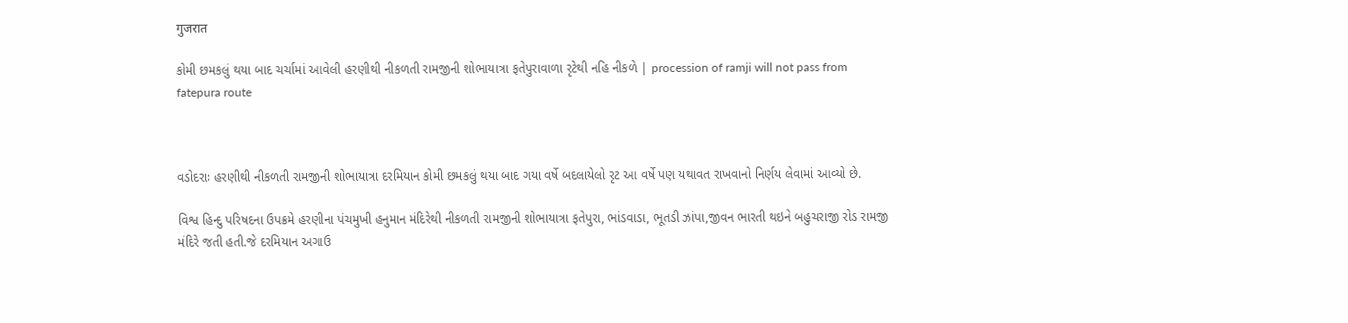गुजरात

કોમી છમકલું થયા બાદ ચર્ચામાં આવેલી હરણીથી નીકળતી રામજીની શોભાયાત્રા ફતેપુરાવાળા રૃટેથી નહિ નીકળે | procession of ramji will not pass from fatepura route



વડોદરાઃ હરણીથી નીકળતી રામજીની શોભાયાત્રા દરમિયાન કોમી છમકલું થયા બાદ ગયા વર્ષે બદલાયેલો રૃટ આ વર્ષે પણ યથાવત રાખવાનો નિર્ણય લેવામાં આવ્યો છે.

વિશ્વ હિન્દુ પરિષદના ઉપક્રમે હરણીના પંચમુખી હનુમાન મંદિરેથી નીકળતી રામજીની શોભાયાત્રા ફતેપુરા, ભાંડવાડા, ભૂતડી ઝાંપા,જીવન ભારતી થઇને બહુચરાજી રોડ રામજી મંદિરે જતી હતી.જે દરમિયાન અગાઉ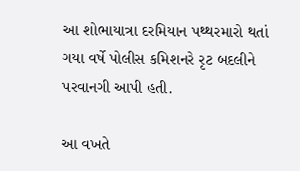આ શોભાયાત્રા દરમિયાન પથ્થરમારો થતાં ગયા વર્ષે પોલીસ કમિશનરે રૃટ બદલીને પરવાનગી આપી હતી.

આ વખતે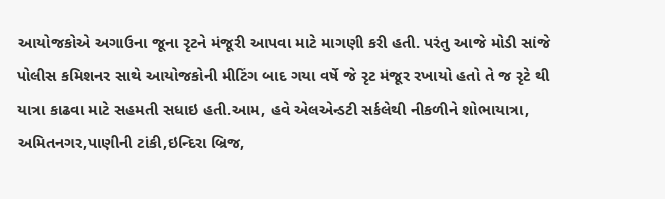આયોજકોએ અગાઉના જૂના રૃટને મંજૂરી આપવા માટે માગણી કરી હતી. પરંતુ આજે મોડી સાંજે પોલીસ કમિશનર સાથે આયોજકોની મીટિંગ બાદ ગયા વર્ષે જે રૃટ મંજૂર રખાયો હતો તે જ રૃટે થી યાત્રા કાઢવા માટે સહમતી સધાઇ હતી.આમ, હવે એલએન્ડટી સર્કલેથી નીકળીને શોભાયાત્રા, અમિતનગર,પાણીની ટાંકી,ઇન્દિરા બ્રિજ,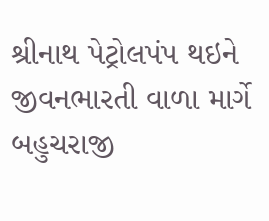શ્રીનાથ પેટ્રોલપંપ થઇને જીવનભારતી વાળા માર્ગે બહુચરાજી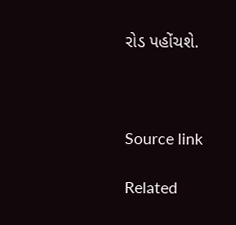રોડ પહોંચશે.



Source link

Related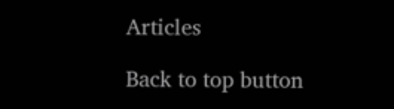Articles

Back to top button